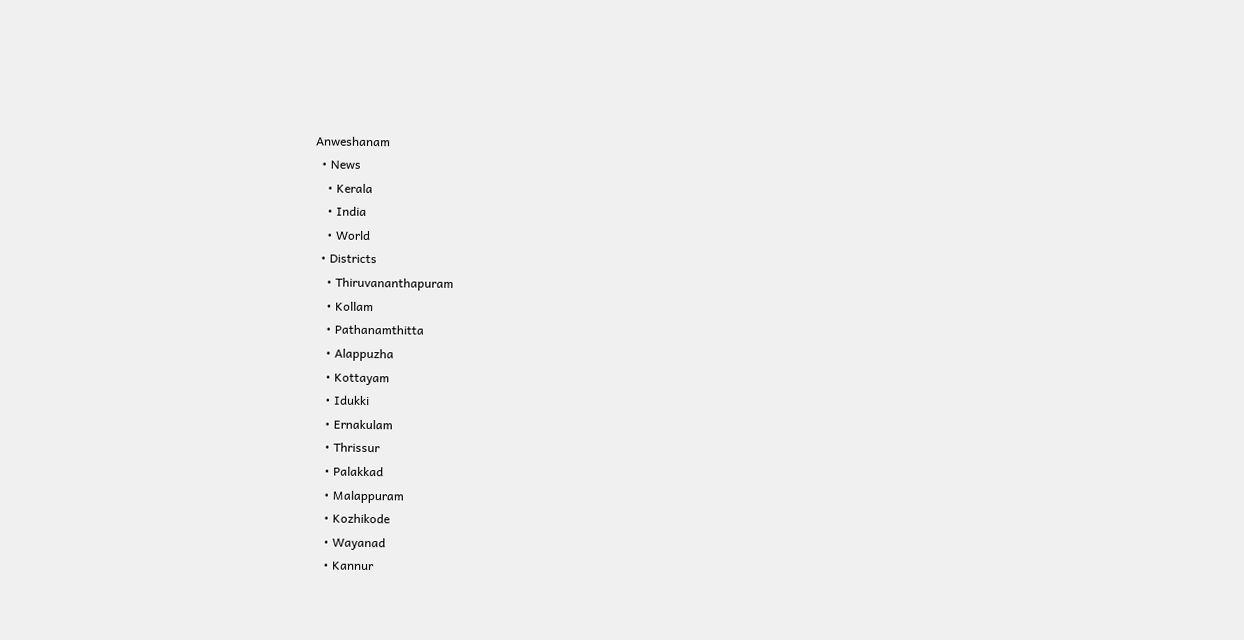Anweshanam
  • News
    • Kerala
    • India
    • World
  • Districts
    • Thiruvananthapuram
    • Kollam
    • Pathanamthitta
    • Alappuzha
    • Kottayam
    • Idukki
    • Ernakulam
    • Thrissur
    • Palakkad
    • Malappuram
    • Kozhikode
    • Wayanad
    • Kannur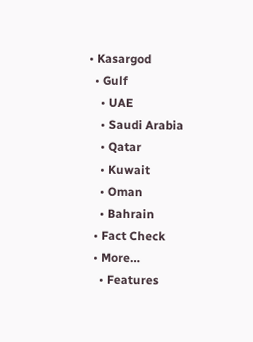• Kasargod
  • Gulf
    • UAE
    • Saudi Arabia
    • Qatar
    • Kuwait
    • Oman
    • Bahrain
  • Fact Check
  • More…
    • Features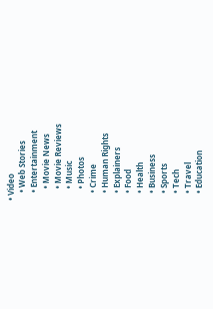• Video
    • Web Stories
    • Entertainment
      • Movie News
      • Movie Reviews
      • Music
      • Photos
    • Crime
    • Human Rights
    • Explainers
    • Food
    • Health
    • Business
    • Sports
    • Tech
    • Travel
    • Education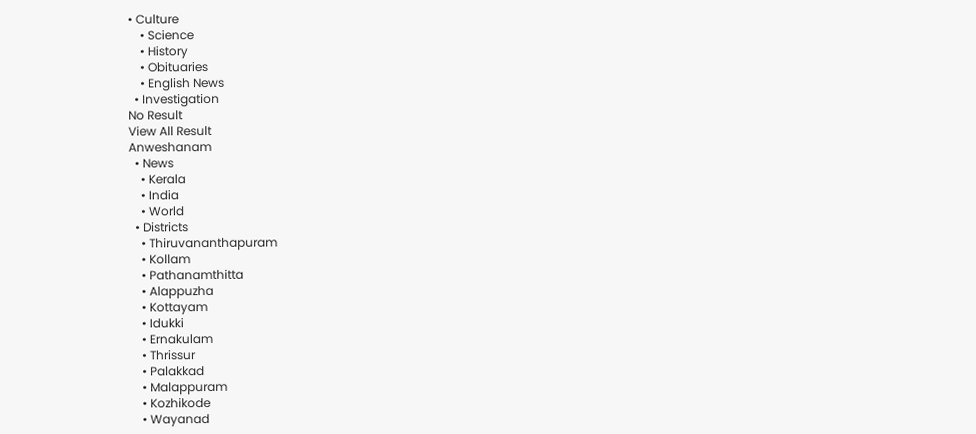• Culture
    • Science
    • History
    • Obituaries
    • English News
  • Investigation
No Result
View All Result
Anweshanam
  • News
    • Kerala
    • India
    • World
  • Districts
    • Thiruvananthapuram
    • Kollam
    • Pathanamthitta
    • Alappuzha
    • Kottayam
    • Idukki
    • Ernakulam
    • Thrissur
    • Palakkad
    • Malappuram
    • Kozhikode
    • Wayanad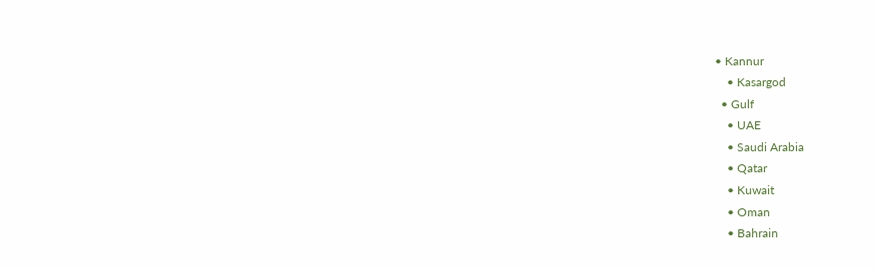• Kannur
    • Kasargod
  • Gulf
    • UAE
    • Saudi Arabia
    • Qatar
    • Kuwait
    • Oman
    • Bahrain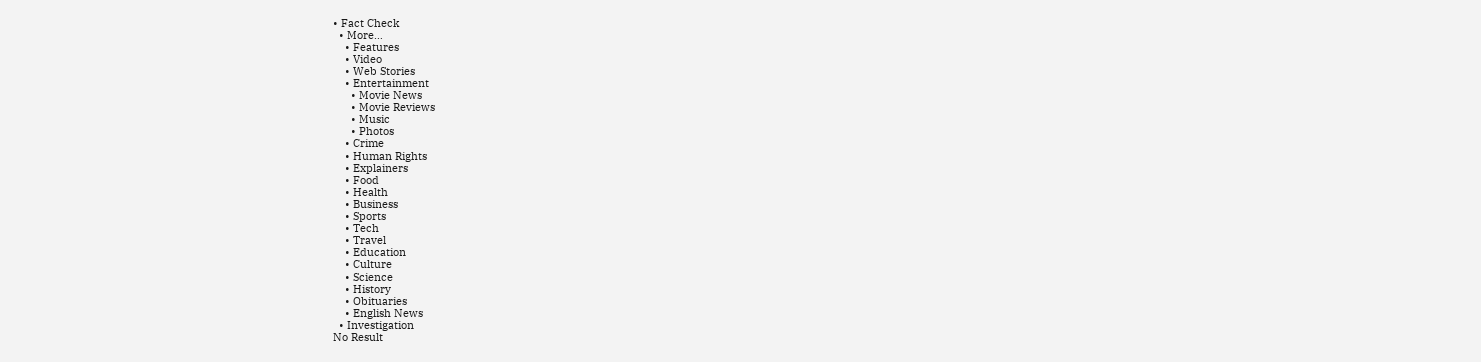• Fact Check
  • More…
    • Features
    • Video
    • Web Stories
    • Entertainment
      • Movie News
      • Movie Reviews
      • Music
      • Photos
    • Crime
    • Human Rights
    • Explainers
    • Food
    • Health
    • Business
    • Sports
    • Tech
    • Travel
    • Education
    • Culture
    • Science
    • History
    • Obituaries
    • English News
  • Investigation
No Result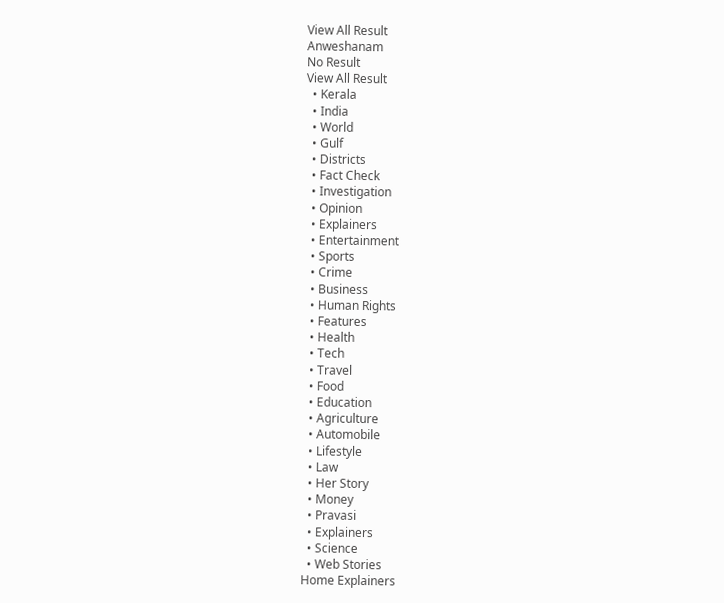View All Result
Anweshanam
No Result
View All Result
  • Kerala
  • India
  • World
  • Gulf
  • Districts
  • Fact Check
  • Investigation
  • Opinion
  • Explainers
  • Entertainment
  • Sports
  • Crime
  • Business
  • Human Rights
  • Features
  • Health
  • Tech
  • Travel
  • Food
  • Education
  • Agriculture
  • Automobile
  • Lifestyle
  • Law
  • Her Story
  • Money
  • Pravasi
  • Explainers
  • Science
  • Web Stories
Home Explainers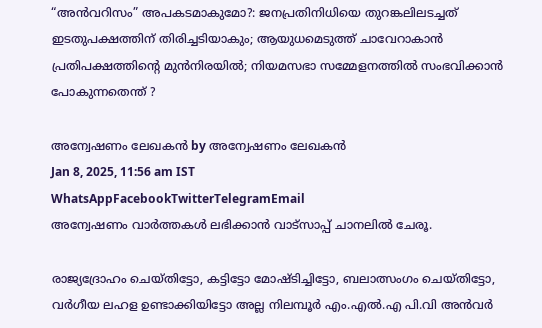“അന്‍വറിസം” അപകടമാകുമോ?: ജനപ്രതിനിധിയെ തുറങ്കലിലടച്ചത് ഇടതുപക്ഷത്തിന് തിരിച്ചടിയാകും; ആയുധമെടുത്ത് ചാവേറാകാന്‍ പ്രതിപക്ഷത്തിന്റെ മുന്‍നിരയില്‍; നിയമസഭാ സമ്മേളനത്തില്‍ സംഭവിക്കാന്‍ പോകുന്നതെന്ത് ?

അന്വേഷണം ലേഖകൻ by അന്വേഷണം ലേഖകൻ
Jan 8, 2025, 11:56 am IST
WhatsAppFacebookTwitterTelegramEmail
അന്വേഷണം വാർത്തകൾ ലഭിക്കാന്‍ വാട്സാപ്പ് ചാനലില്‍ ചേരൂ.

രാജ്യദ്രോഹം ചെയ്തിട്ടോ, കട്ടിട്ടോ മോഷ്ടിച്ചിട്ടോ, ബലാത്സംഗം ചെയ്തിട്ടോ, വര്‍ഗീയ ലഹള ഉണ്ടാക്കിയിട്ടോ അല്ല നിലമ്പൂര്‍ എം.എല്‍.എ പി.വി അന്‍വര്‍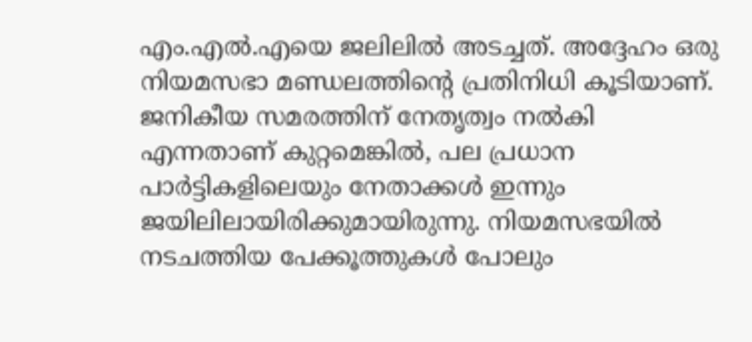എം.എല്‍.എയെ ജലിലില്‍ അടച്ചത്. അദ്ദേഹം ഒരു നിയമസഭാ മണ്ഡലത്തിന്റെ പ്രതിനിധി കൂടിയാണ്. ജനികീയ സമരത്തിന് നേതൃത്വം നല്‍കി എന്നതാണ് കുറ്റമെങ്കില്‍, പല പ്രധാന പാര്‍ട്ടികളിലെയും നേതാക്കള്‍ ഇന്നും ജയിലിലായിരിക്കുമായിരുന്നു. നിയമസഭയില്‍ നടചത്തിയ പേക്കൂത്തുകള്‍ പോലും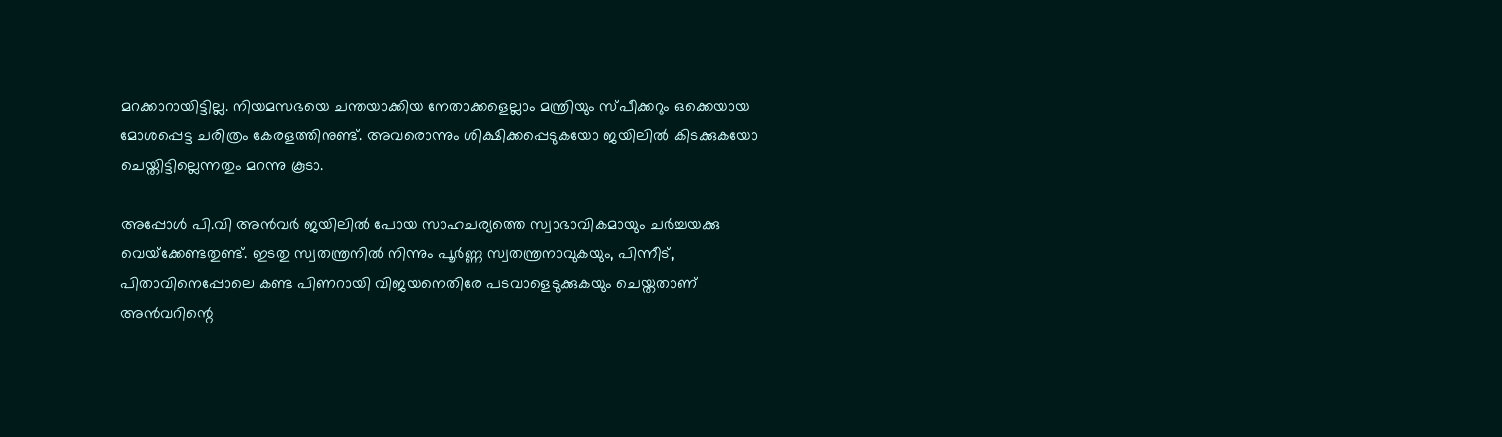മറക്കാറായിട്ടില്ല. നിയമസഭയെ ചന്തയാക്കിയ നേതാക്കളെല്ലാം മന്ത്രിയും സ്പീക്കറും ഒക്കെയായ മോശപ്പെട്ട ചരിത്രം കേരളത്തിനുണ്ട്. അവരൊന്നും ശിക്ഷിക്കപ്പെടുകയോ ജയിലില്‍ കിടക്കുകയോ ചെയ്തിട്ടില്ലെന്നതും മറന്നു കൂടാ.

അപ്പോള്‍ പി.വി അന്‍വര്‍ ജയിലില്‍ പോയ സാഹചര്യത്തെ സ്വാഭാവികമായും ചര്‍ച്ചയക്കു വെയ്‌ക്കേണ്ടതുണ്ട്. ഇടതു സ്വതന്ത്രനില്‍ നിന്നും പൂര്‍ണ്ണ സ്വതന്ത്രനാവുകയും, പിന്നീട്, പിതാവിനെപ്പോലെ കണ്ട പിണറായി വിജയനെതിരേ പടവാളെടുക്കുകയും ചെയ്തതാണ് അന്‍വറിന്റെ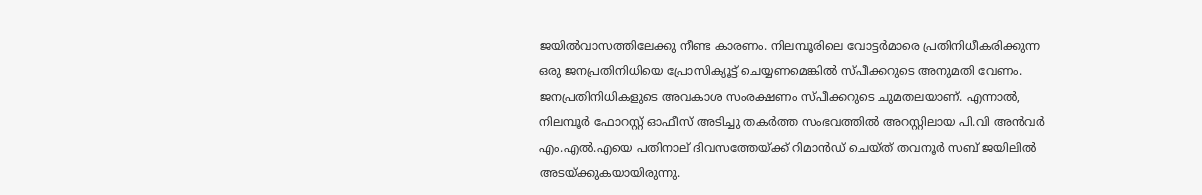ജയില്‍വാസത്തിലേക്കു നീണ്ട കാരണം. നിലമ്പൂരിലെ വോട്ടര്‍മാരെ പ്രതിനിധീകരിക്കുന്ന ഒരു ജനപ്രതിനിധിയെ പ്രോസിക്യൂട്ട് ചെയ്യണമെങ്കില്‍ സ്പീക്കറുടെ അനുമതി വേണം. ജനപ്രതിനിധികളുടെ അവകാശ സംരക്ഷണം സ്പീക്കറുടെ ചുമതലയാണ്. എന്നാല്‍, നിലമ്പൂര്‍ ഫോറസ്റ്റ് ഓഫീസ് അടിച്ചു തകര്‍ത്ത സംഭവത്തില്‍ അറസ്റ്റിലായ പി.വി അന്‍വര്‍ എം.എല്‍.എയെ പതിനാല് ദിവസത്തേയ്ക്ക് റിമാന്‍ഡ് ചെയ്ത് തവനൂര്‍ സബ് ജയിലില്‍ അടയ്ക്കുകയായിരുന്നു.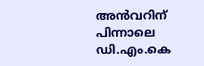അന്‍വറിന് പിന്നാലെ ഡി.എം.കെ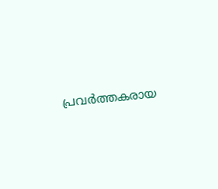പ്രവര്‍ത്തകരായ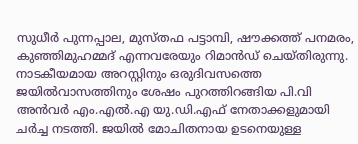സുധീര്‍ പുന്നപ്പാല, മുസ്തഫ പട്ടാമ്പി, ഷൗക്കത്ത് പനമരം, കുഞ്ഞിമുഹമ്മദ് എന്നവരേയും റിമാന്‍ഡ് ചെയ്തിരുന്നു. നാടകീയമായ അറസ്റ്റിനും ഒരുദിവസത്തെ ജയില്‍വാസത്തിനും ശേഷം പുറത്തിറങ്ങിയ പി.വി അന്‍വര്‍ എം.എല്‍.എ യു.ഡി.എഫ് നേതാക്കളുമായി ചര്‍ച്ച നടത്തി. ജയില്‍ മോചിതനായ ഉടനെയുള്ള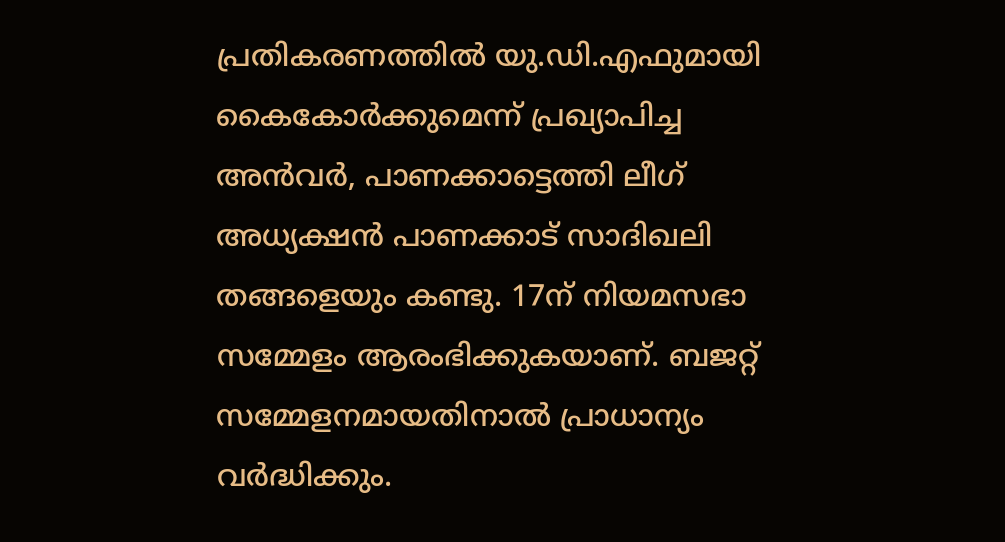പ്രതികരണത്തില്‍ യു.ഡി.എഫുമായി കൈകോര്‍ക്കുമെന്ന് പ്രഖ്യാപിച്ച അന്‍വര്‍, പാണക്കാട്ടെത്തി ലീഗ് അധ്യക്ഷന്‍ പാണക്കാട് സാദിഖലി തങ്ങളെയും കണ്ടു. 17ന് നിയമസഭാ സമ്മേളം ആരംഭിക്കുകയാണ്. ബജറ്റ് സമ്മേളനമായതിനാല്‍ പ്രാധാന്യം വര്‍ദ്ധിക്കും.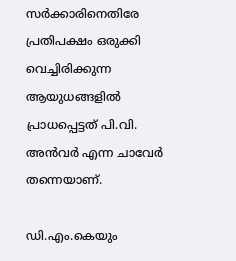സര്‍ക്കാരിനെതിരേ പ്രതിപക്ഷം ഒരുക്കി വെച്ചിരിക്കുന്ന ആയുധങ്ങളില്‍ പ്രാധപ്പെട്ടത് പി.വി. അന്‍വര്‍ എന്ന ചാവേര്‍ തന്നെയാണ്.

ഡി.എം.കെയും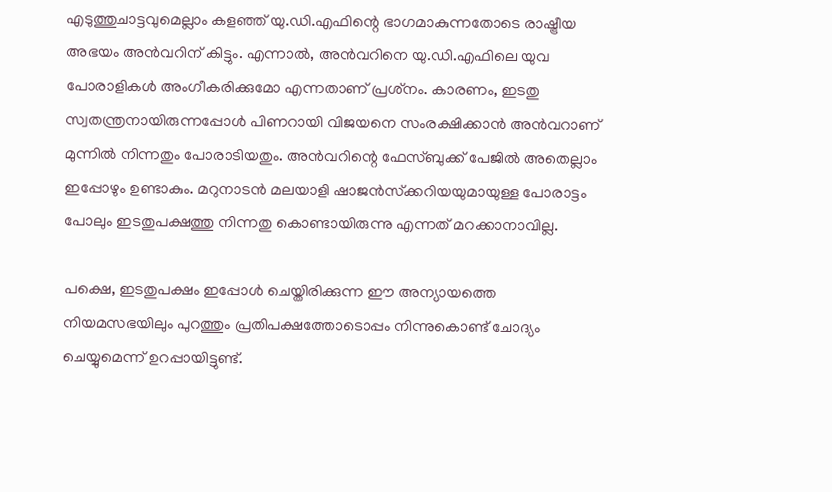എടുത്തുചാട്ടവുമെല്ലാം കളഞ്ഞ് യു.ഡി.എഫിന്റെ ഭാഗമാകുന്നതോടെ രാഷ്ട്രീയ അഭയം അന്‍വറിന് കിട്ടും. എന്നാല്‍, അന്‍വറിനെ യു.ഡി.എഫിലെ യുവ പോരാളികള്‍ അംഗീകരിക്കുമോ എന്നതാണ് പ്രശ്‌നം. കാരണം, ഇടതു സ്വതന്ത്രനായിരുന്നപ്പോള്‍ പിണറായി വിജയനെ സംരക്ഷിക്കാന്‍ അന്‍വറാണ് മുന്നില്‍ നിന്നതും പോരാടിയതും. അന്‍വറിന്റെ ഫേസ്ബുക്ക് പേജില്‍ അതെല്ലാം ഇപ്പോഴും ഉണ്ടാകും. മറുനാടന്‍ മലയാളി ഷാജന്‍സ്‌ക്കറിയയുമായുള്ള പോരാട്ടം പോലും ഇടതുപക്ഷത്തു നിന്നതു കൊണ്ടായിരുന്നു എന്നത് മറക്കാനാവില്ല.

പക്ഷെ, ഇടതുപക്ഷം ഇപ്പോള്‍ ചെയ്തിരിക്കുന്ന ഈ അന്യായത്തെ നിയമസഭയിലും പുറത്തും പ്രതിപക്ഷത്തോടൊപ്പം നിന്നുകൊണ്ട് ചോദ്യം ചെയ്യുമെന്ന് ഉറപ്പായിട്ടുണ്ട്.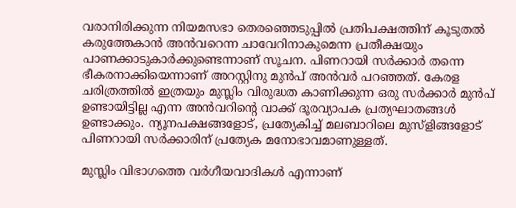വരാനിരിക്കുന്ന നിയമസഭാ തെരഞ്ഞെടുപ്പില്‍ പ്രതിപക്ഷത്തിന് കൂടുതല്‍ കരുത്തേകാന്‍ അന്‍വറെന്ന ചാവേറിനാകുമെന്ന പ്രതീക്ഷയും പാണക്കാടുകാര്‍ക്കുണ്ടെന്നാണ് സൂചന. പിണറായി സര്‍ക്കാര്‍ തന്നെ ഭീകരനാക്കിയെന്നാണ് അറസ്റ്റിനു മുന്‍പ് അന്‍വര്‍ പറഞ്ഞത്. കേരള ചരിത്രത്തില്‍ ഇത്രയും മുസ്ലിം വിരുദ്ധത കാണിക്കുന്ന ഒരു സര്‍ക്കാര്‍ മുന്‍പ് ഉണ്ടായിട്ടില്ല എന്ന അന്‍വറിന്റെ വാക്ക് ദൂരവ്യാപക പ്രത്യഘാതങ്ങള്‍ ഉണ്ടാക്കും. ന്യൂനപക്ഷങ്ങളോട്, പ്രത്യേകിച്ച് മലബാറിലെ മുസ്ളിങ്ങളോട് പിണറായി സര്‍ക്കാരിന് പ്രത്യേക മനോഭാവമാണുള്ളത്.

മുസ്ലിം വിഭാഗത്തെ വര്‍ഗീയവാദികള്‍ എന്നാണ്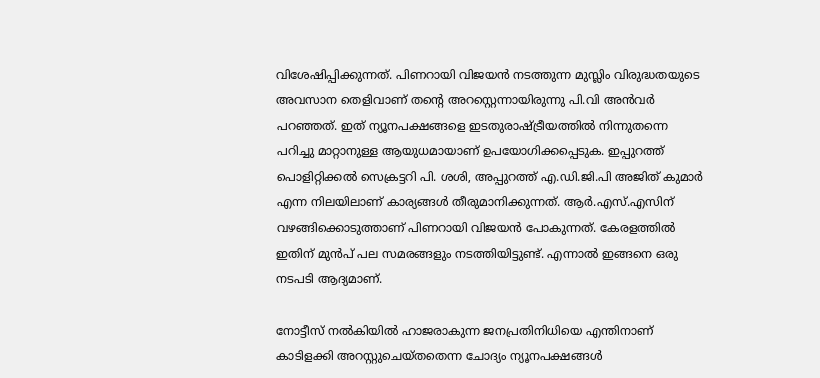വിശേഷിപ്പിക്കുന്നത്. പിണറായി വിജയന്‍ നടത്തുന്ന മുസ്ലിം വിരുദ്ധതയുടെ അവസാന തെളിവാണ് തന്റെ അറസ്റ്റെന്നായിരുന്നു പി.വി അന്‍വര്‍ പറഞ്ഞത്. ഇത് ന്യൂനപക്ഷങ്ങളെ ഇടതുരാഷ്ട്രീയത്തില്‍ നിന്നുതന്നെ പറിച്ചു മാറ്റാനുള്ള ആയുധമായാണ് ഉപയോഗിക്കപ്പെടുക. ഇപ്പുറത്ത് പൊളിറ്റിക്കല്‍ സെക്രട്ടറി പി. ശശി, അപ്പുറത്ത് എ.ഡി.ജി.പി അജിത് കുമാര്‍ എന്ന നിലയിലാണ് കാര്യങ്ങള്‍ തീരുമാനിക്കുന്നത്. ആര്‍.എസ്.എസിന് വഴങ്ങിക്കൊടുത്താണ് പിണറായി വിജയന്‍ പോകുന്നത്. കേരളത്തില്‍ ഇതിന് മുന്‍പ് പല സമരങ്ങളും നടത്തിയിട്ടുണ്ട്. എന്നാല്‍ ഇങ്ങനെ ഒരു നടപടി ആദ്യമാണ്.

നോട്ടീസ് നല്‍കിയില്‍ ഹാജരാകുന്ന ജനപ്രതിനിധിയെ എന്തിനാണ് കാടിളക്കി അറസ്റ്റുചെയ്തതെന്ന ചോദ്യം ന്യൂനപക്ഷങ്ങള്‍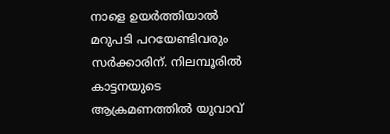നാളെ ഉയര്‍ത്തിയാല്‍ മറുപടി പറയേണ്ടിവരും സര്‍ക്കാരിന്. നിലമ്പൂരില്‍ കാട്ടനയുടെ ആക്രമണത്തില്‍ യുവാവ്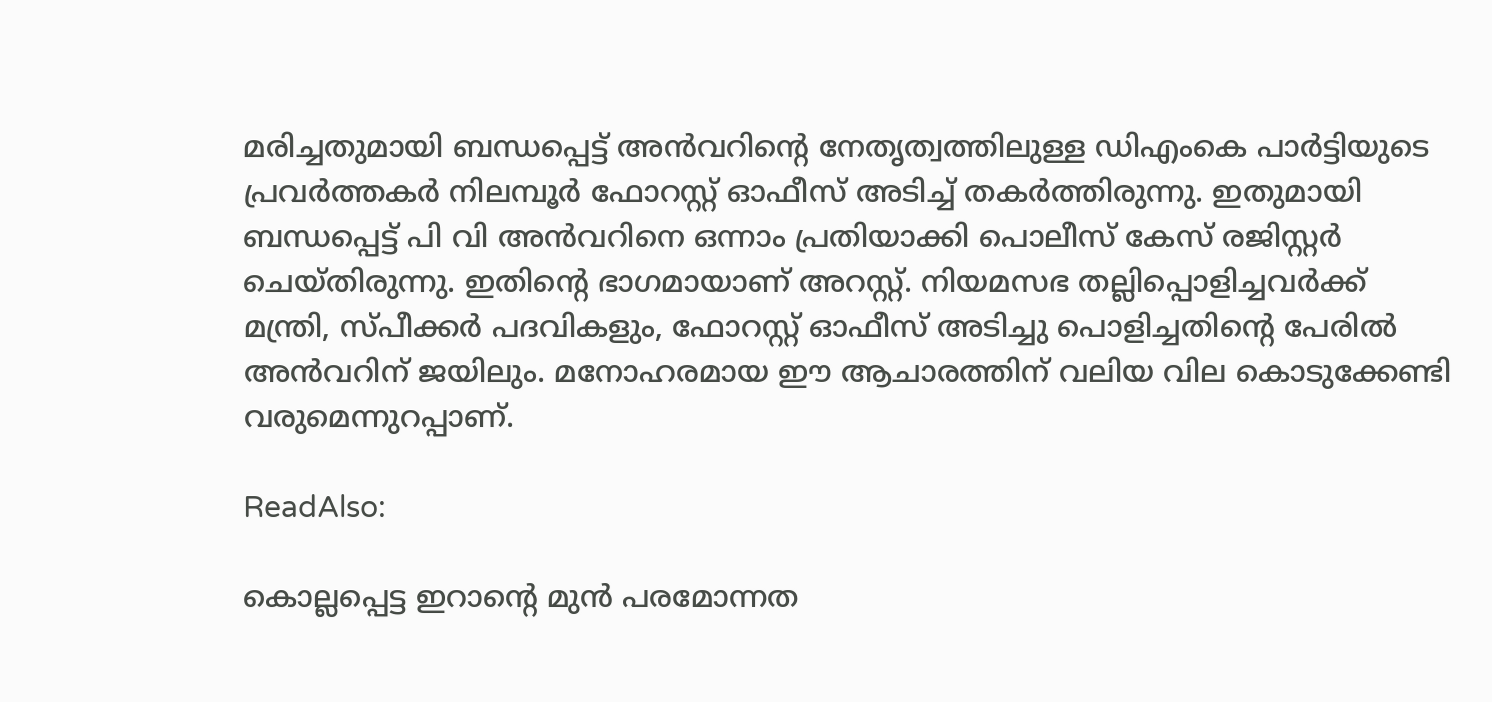മരിച്ചതുമായി ബന്ധപ്പെട്ട് അന്‍വറിന്റെ നേതൃത്വത്തിലുള്ള ഡിഎംകെ പാര്‍ട്ടിയുടെ പ്രവര്‍ത്തകര്‍ നിലമ്പൂര്‍ ഫോറസ്റ്റ് ഓഫീസ് അടിച്ച് തകര്‍ത്തിരുന്നു. ഇതുമായി ബന്ധപ്പെട്ട് പി വി അന്‍വറിനെ ഒന്നാം പ്രതിയാക്കി പൊലീസ് കേസ് രജിസ്റ്റര്‍ ചെയ്തിരുന്നു. ഇതിന്റെ ഭാഗമായാണ് അറസ്റ്റ്. നിയമസഭ തല്ലിപ്പൊളിച്ചവര്‍ക്ക് മന്ത്രി, സ്പീക്കര്‍ പദവികളും, ഫോറസ്റ്റ് ഓഫീസ് അടിച്ചു പൊളിച്ചതിന്റെ പേരില്‍ അന്‍വറിന് ജയിലും. മനോഹരമായ ഈ ആചാരത്തിന് വലിയ വില കൊടുക്കേണ്ടി വരുമെന്നുറപ്പാണ്.

ReadAlso:

കൊല്ലപ്പെട്ട ഇറാന്റെ മുന്‍ പരമോന്നത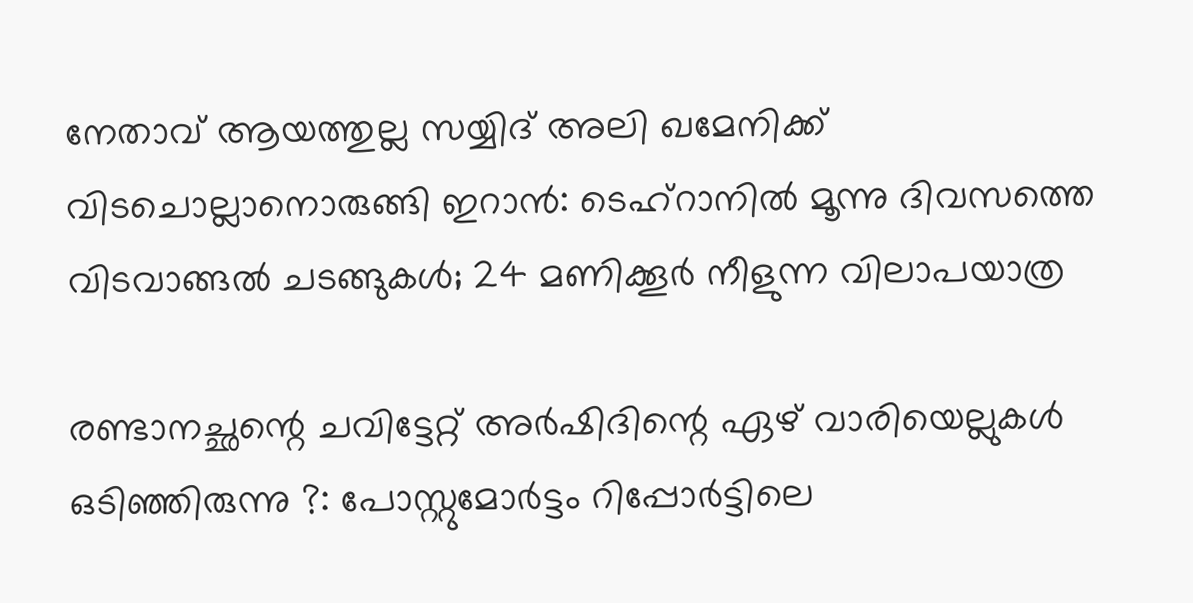നേതാവ് ആയത്തുല്ല സയ്യിദ് അലി ഖമേനിക്ക് വിടചൊല്ലാനൊരുങ്ങി ഇറാന്‍: ടെഹ്‌റാനില്‍ മൂന്നു ദിവസത്തെ വിടവാങ്ങല്‍ ചടങ്ങുകള്‍; 24 മണിക്കൂര്‍ നീളുന്ന വിലാപയാത്ര

രണ്ടാനച്ഛന്റെ ചവിട്ടേറ്റ് അര്‍ഷിദിന്റെ ഏഴ് വാരിയെല്ലുകള്‍ ഒടിഞ്ഞിരുന്നു ?: പോസ്റ്റുമോര്‍ട്ടം റിപ്പോര്‍ട്ടിലെ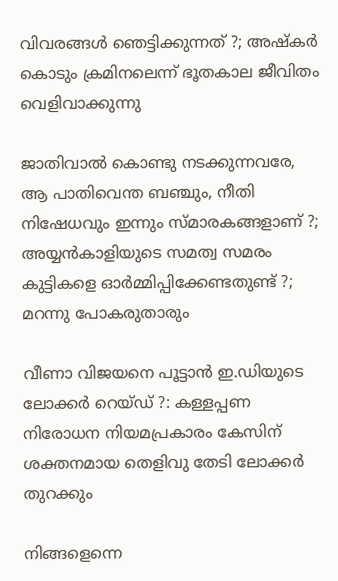വിവരങ്ങള്‍ ഞെട്ടിക്കുന്നത് ?; അഷ്‌കര്‍ കൊടും ക്രമിനലെന്ന് ഭൂതകാല ജീവിതം വെളിവാക്കുന്നു

ജാതിവാല്‍ കൊണ്ടു നടക്കുന്നവരേ, ആ പാതിവെന്ത ബഞ്ചും, നീതി നിഷേധവും ഇന്നും സ്മാരകങ്ങളാണ് ?; അയ്യന്‍കാളിയുടെ സമത്വ സമരം കുട്ടികളെ ഓര്‍മ്മിപ്പിക്കേണ്ടതുണ്ട് ?; മറന്നു പോകരുതാരും

വീണാ വിജയനെ പൂട്ടാന്‍ ഇ.ഡിയുടെ ലോക്കര്‍ റെയ്ഡ് ?: കള്ളപ്പണ നിരോധന നിയമപ്രകാരം കേസിന് ശക്തനമായ തെളിവു തേടി ലോക്കര്‍ തുറക്കും

നിങ്ങളെന്നെ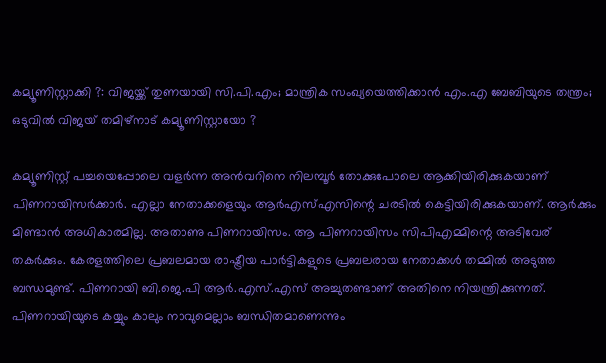കമ്യൂണിസ്റ്റാക്കി ?: വിജയ്ക്ക് തുണയായി സി.പി.എം; മാന്ത്രിക സംഖ്യയെത്തിക്കാന്‍ എം.എ ബേബിയുടെ തന്ത്രം; ഒടുവില്‍ വിജയ് തമിഴ്‌നാട് കമ്യൂണിസ്റ്റായോ ?

കമ്യൂണിസ്റ്റ് പച്ചയെപ്പോലെ വളര്‍ന്ന അന്‍വറിനെ നിലമ്പൂര്‍ തോക്കുപോലെ ആക്കിയിരിക്കുകയാണ് പിണറായിസര്‍ക്കാര്‍. എല്ലാ നേതാക്കളെയും ആര്‍എസ്എസിന്റെ ചരടില്‍ കെട്ടിയിരിക്കുകയാണ്. ആര്‍ക്കും മിണ്ടാന്‍ അധികാരമില്ല. അതാണു പിണറായിസം. ആ പിണറായിസം സിപിഎമ്മിന്റെ അടിവേര് തകര്‍ക്കും. കേരളത്തിലെ പ്രബലമായ രാഷ്ട്രീയ പാര്‍ട്ടികളുടെ പ്രബലരായ നേതാക്കള്‍ തമ്മില്‍ അടുത്ത ബന്ധമുണ്ട്. പിണറായി ബി.ജെ.പി ആര്‍.എസ്.എസ് അച്ചുതണ്ടാണ് അതിനെ നിയന്ത്രിക്കുന്നത്. പിണറായിയുടെ കയ്യും കാലും നാവുമെല്ലാം ബന്ധിതമാണെന്നും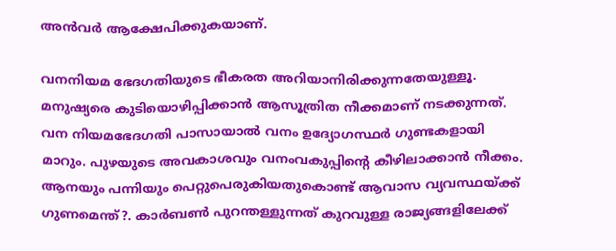അന്‍വര്‍ ആക്ഷേപിക്കുകയാണ്.

വനനിയമ ഭേദഗതിയുടെ ഭീകരത അറിയാനിരിക്കുന്നതേയുള്ളൂ. മനുഷ്യരെ കുടിയൊഴിപ്പിക്കാന്‍ ആസൂത്രിത നീക്കമാണ് നടക്കുന്നത്. വന നിയമഭേദഗതി പാസായാല്‍ വനം ഉദ്യോഗസ്ഥര്‍ ഗുണ്ടകളായി മാറും. പുഴയുടെ അവകാശവും വനംവകുപ്പിന്റെ കീഴിലാക്കാന്‍ നീക്കം. ആനയും പന്നിയും പെറ്റുപെരുകിയതുകൊണ്ട് ആവാസ വ്യവസ്ഥയ്ക്ക് ഗുണമെന്ത്?. കാര്‍ബണ്‍ പുറന്തള്ളുന്നത് കുറവുള്ള രാജ്യങ്ങളിലേക്ക്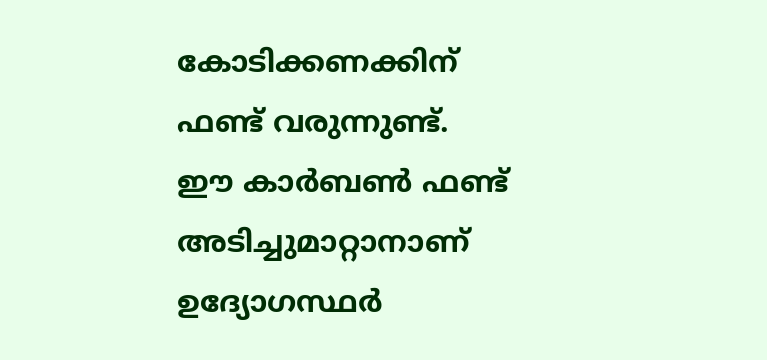കോടിക്കണക്കിന് ഫണ്ട് വരുന്നുണ്ട്. ഈ കാര്‍ബണ്‍ ഫണ്ട് അടിച്ചുമാറ്റാനാണ് ഉദ്യോഗസ്ഥര്‍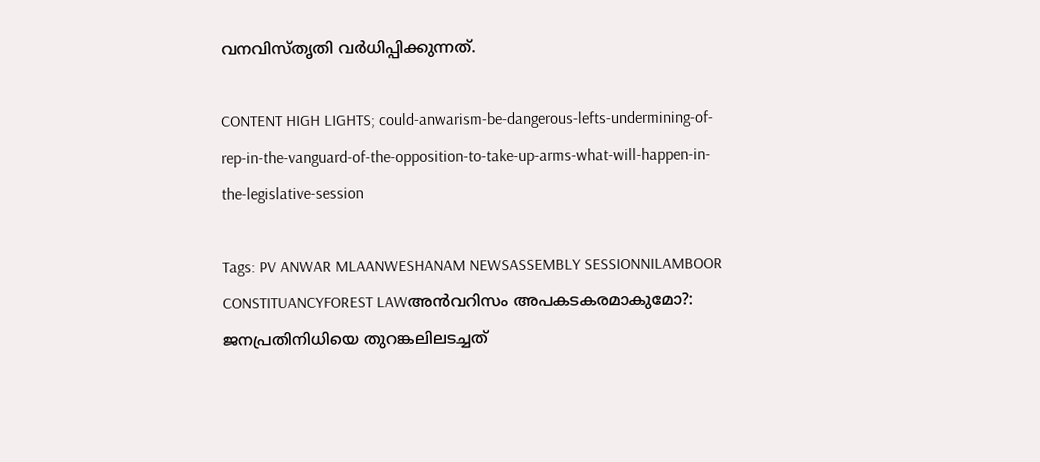വനവിസ്തൃതി വര്‍ധിപ്പിക്കുന്നത്.

CONTENT HIGH LIGHTS; could-anwarism-be-dangerous-lefts-undermining-of-rep-in-the-vanguard-of-the-opposition-to-take-up-arms-what-will-happen-in-the-legislative-session

Tags: PV ANWAR MLAANWESHANAM NEWSASSEMBLY SESSIONNILAMBOOR CONSTITUANCYFOREST LAWഅന്‍വറിസം അപകടകരമാകുമോ?: ജനപ്രതിനിധിയെ തുറങ്കലിലടച്ചത്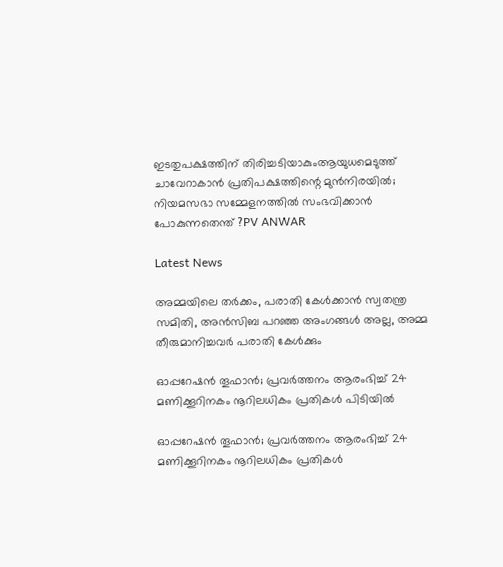ഇടതുപക്ഷത്തിന് തിരിച്ചടിയാകുംആയുധമെടുത്ത് ചാവേറാകാന്‍ പ്രതിപക്ഷത്തിന്റെ മുന്‍നിരയില്‍; നിയമസഭാ സമ്മേളനത്തില്‍ സംഭവിക്കാന്‍ പോകുന്നതെന്ത് ?PV ANWAR

Latest News

അമ്മയിലെ തർക്കം, പരാതി കേൾക്കാൻ സ്വതന്ത്ര സമിതി, അൻസിബ പറഞ്ഞ അംഗങ്ങൾ അല്ല, അമ്മ തീരുമാനിച്ചവർ പരാതി കേൾക്കും

ഓപ്പറേഷന്‍ തൂഫാന്‍; പ്രവര്‍ത്തനം ആരംഭിച്ച് 24 മണിക്കൂറിനകം നൂറിലധികം പ്രതികള്‍ പിടിയിൽ

ഓപ്പറേഷന്‍ തൂഫാന്‍; പ്രവര്‍ത്തനം ആരംഭിച്ച് 24 മണിക്കൂറിനകം നൂറിലധികം പ്രതികള്‍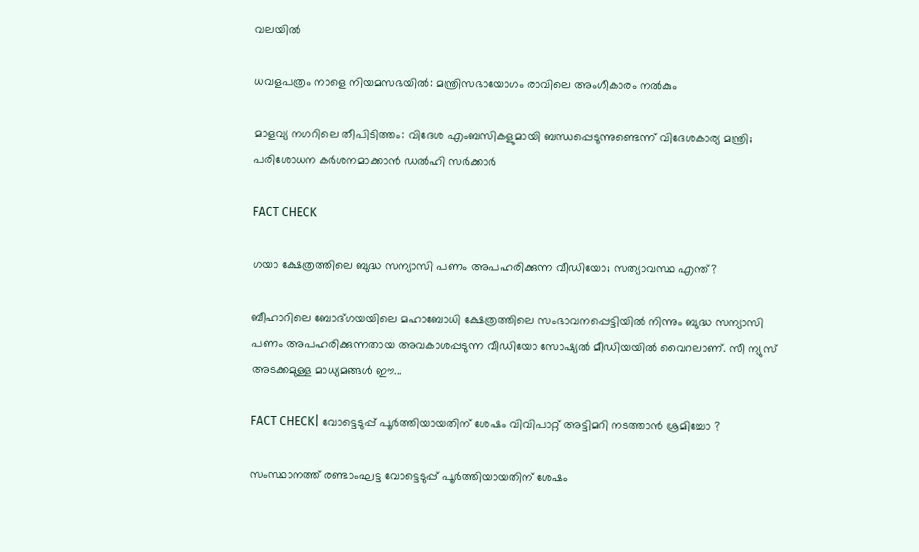വലയില്‍

ധവളപത്രം നാളെ നിയമസഭയിൽ: മന്ത്രിസഭായോഗം രാവിലെ അംഗീകാരം നൽകും

മാളവ്യ നഗറിലെ തീപിടിത്തം: വിദേശ എംബസികളുമായി ബന്ധപ്പെടുന്നുണ്ടെന്ന് വിദേശകാര്യ മന്ത്രി; പരിശോധന കർ‌ശനമാക്കാൻ ഡൽഹി സർക്കാർ

FACT CHECK

ഗയാ ക്ഷേത്രത്തിലെ ബുദ്ധ സന്യാസി പണം അപഹരിക്കുന്ന വീഡിയോ; സത്യാവസ്ഥ എന്ത്?

ബീഹാറിലെ ബോദ്ഗയയിലെ മഹാബോധി ക്ഷേത്രത്തിലെ സംഭാവനപ്പെട്ടിയില്‍ നിന്നും ബുദ്ധ സന്യാസി പണം അപഹരിക്കുന്നതായ അവകാശപ്പടുന്ന വീഡിയോ സോഷ്യല്‍ മീഡിയയില്‍ വൈറലാണ്. സീ ന്യുസ് അടക്കമുള്ള മാധ്യമങ്ങള്‍ ഈ...

FACT CHECK| വോട്ടെടുപ്പ് പൂർത്തിയായതിന് ശേഷം വിവിപാറ്റ് അട്ടിമറി നടത്താൻ ശ്രമിച്ചോ ?

സംസ്ഥാനത്ത് രണ്ടാംഘട്ട വോട്ടെടുപ്പ് പൂർത്തിയായതിന് ശേഷം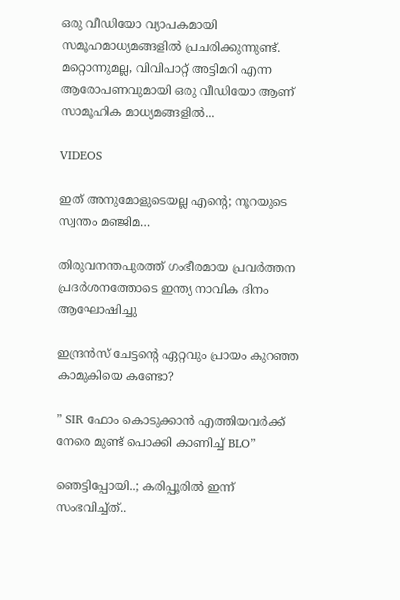ഒരു വീഡിയോ വ്യാപകമായി സമൂഹമാധ്യമങ്ങളിൽ പ്രചരിക്കുന്നുണ്ട്. മറ്റൊന്നുമല്ല, വിവിപാറ്റ് അട്ടിമറി എന്ന ആരോപണവുമായി ഒരു വീഡിയോ ആണ് സാമൂഹിക മാധ്യമങ്ങളിൽ...

VIDEOS

ഇത് അനുമോളുടെയല്ല എന്റെ; നൂറയുടെ സ്വന്തം മഞ്ജിമ…

തിരുവനന്തപുരത്ത് ഗംഭീരമായ പ്രവർത്തന പ്രദർശനത്തോടെ ഇന്ത്യ നാവിക ദിനം ആഘോഷിച്ചു

ഇന്ദ്രൻസ് ചേട്ടന്റെ ഏറ്റവും പ്രായം കുറഞ്ഞ കാമുകിയെ കണ്ടോ?

” SIR ഫോം കൊടുക്കാൻ എത്തിയവർക്ക് നേരെ മുണ്ട് പൊക്കി കാണിച്ച് BLO”

ഞെട്ടിപ്പോയി..; കരിപ്പൂരിൽ ഇന്ന് സംഭവിച്ച്ത്..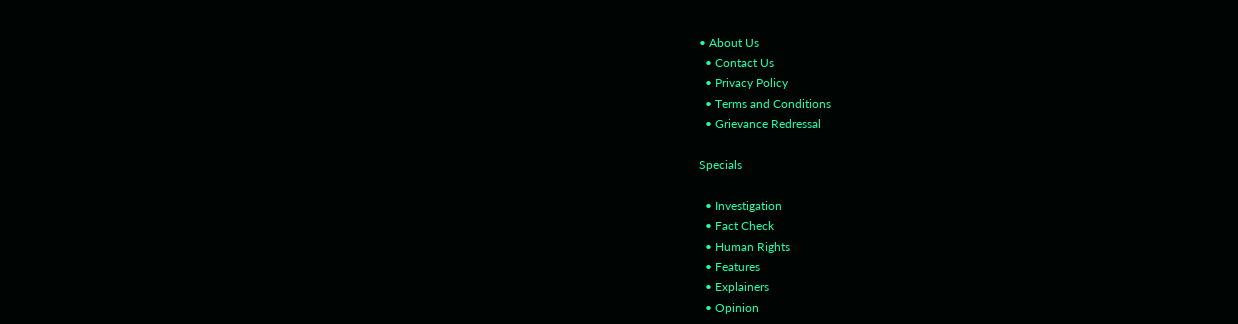• About Us
  • Contact Us
  • Privacy Policy
  • Terms and Conditions
  • Grievance Redressal

Specials

  • Investigation
  • Fact Check
  • Human Rights
  • Features
  • Explainers
  • Opinion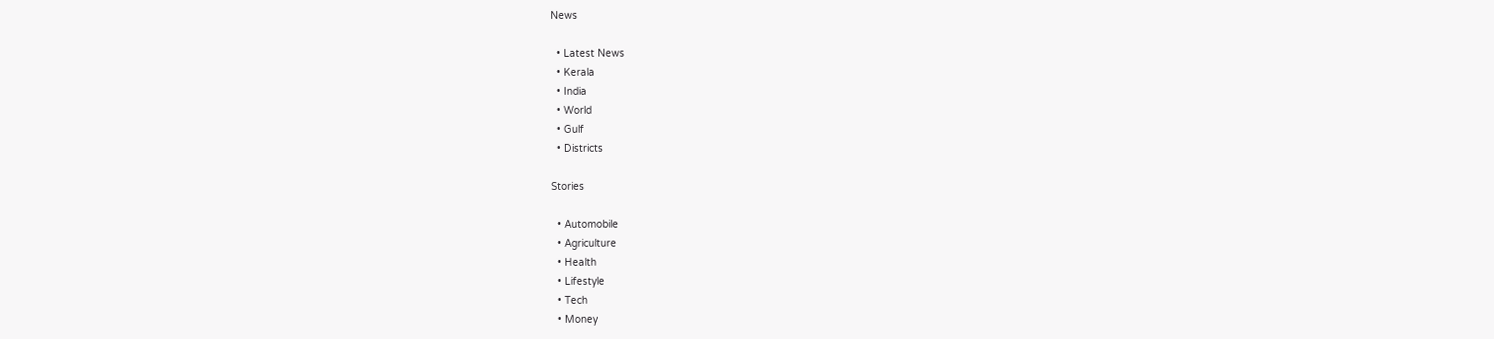News

  • Latest News
  • Kerala
  • India
  • World
  • Gulf
  • Districts

Stories

  • Automobile
  • Agriculture
  • Health
  • Lifestyle
  • Tech
  • Money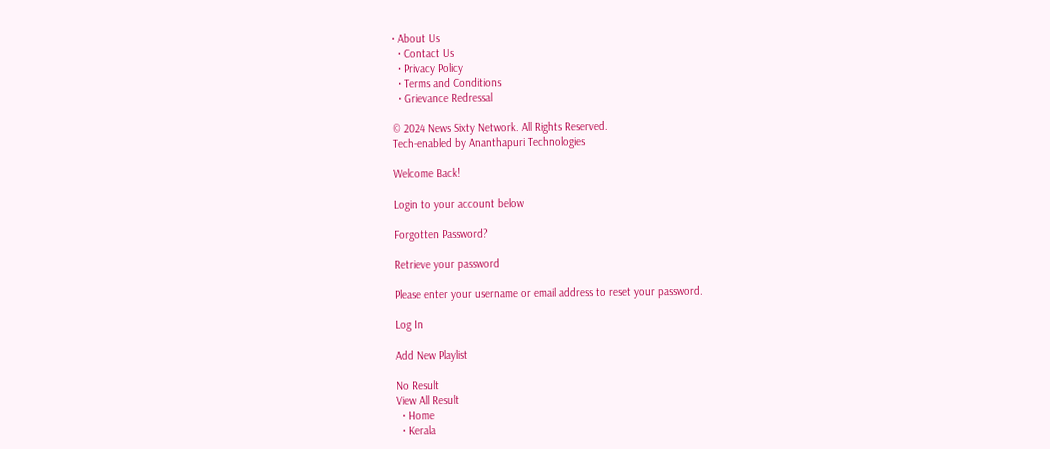• About Us
  • Contact Us
  • Privacy Policy
  • Terms and Conditions
  • Grievance Redressal

© 2024 News Sixty Network. All Rights Reserved.
Tech-enabled by Ananthapuri Technologies

Welcome Back!

Login to your account below

Forgotten Password?

Retrieve your password

Please enter your username or email address to reset your password.

Log In

Add New Playlist

No Result
View All Result
  • Home
  • Kerala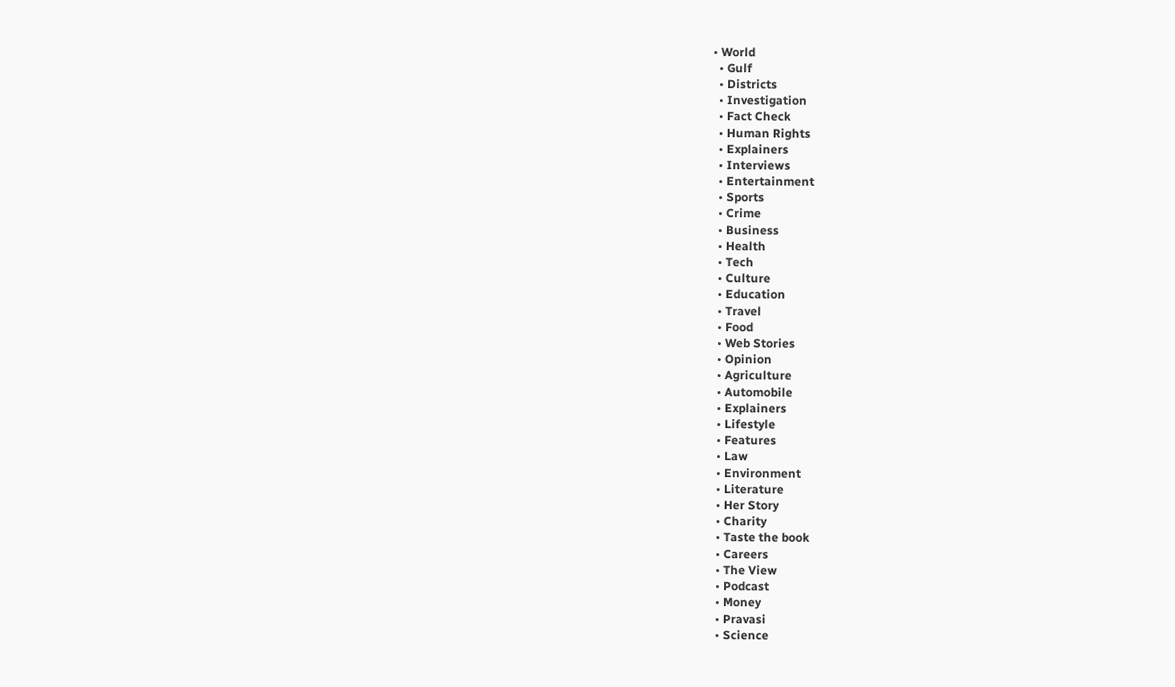• World
  • Gulf
  • Districts
  • Investigation
  • Fact Check
  • Human Rights
  • Explainers
  • Interviews
  • Entertainment
  • Sports
  • Crime
  • Business
  • Health
  • Tech
  • Culture
  • Education
  • Travel
  • Food
  • Web Stories
  • Opinion
  • Agriculture
  • Automobile
  • Explainers
  • Lifestyle
  • Features
  • Law
  • Environment
  • Literature
  • Her Story
  • Charity
  • Taste the book
  • Careers
  • The View
  • Podcast
  • Money
  • Pravasi
  • Science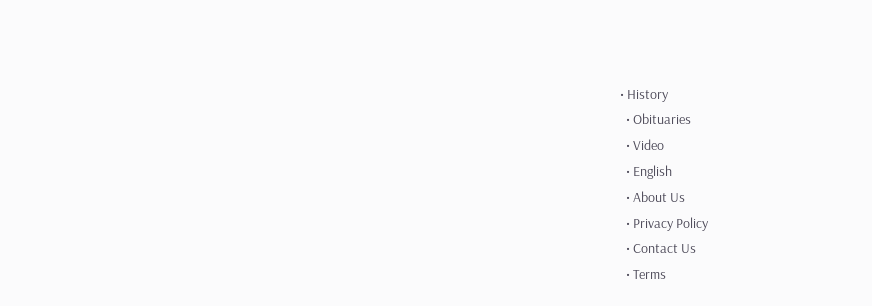• History
  • Obituaries
  • Video
  • English
  • About Us
  • Privacy Policy
  • Contact Us
  • Terms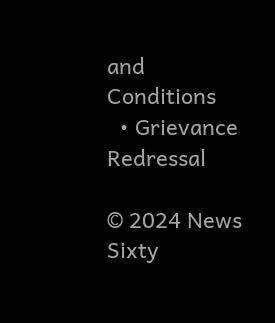and Conditions
  • Grievance Redressal

© 2024 News Sixty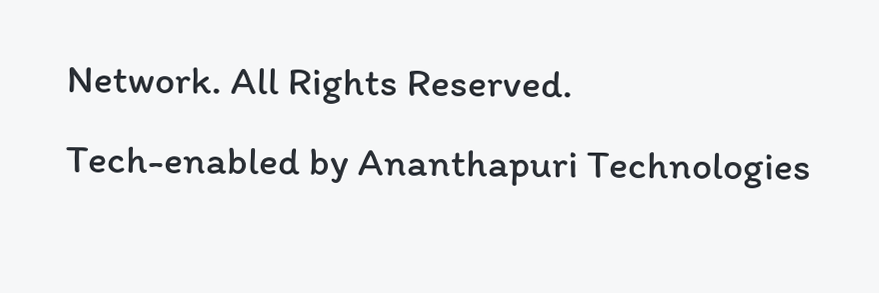Network. All Rights Reserved.
Tech-enabled by Ananthapuri Technologies